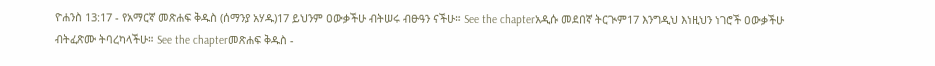ዮሐንስ 13:17 - የአማርኛ መጽሐፍ ቅዱስ (ሰማንያ አሃዱ)17 ይህንም ዐውቃችሁ ብትሠሩ ብፁዓን ናችሁ። See the chapterአዲሱ መደበኛ ትርጒም17 እንግዲህ እነዚህን ነገሮች ዐውቃችሁ ብትፈጽሙ ትባረካላችሁ። See the chapterመጽሐፍ ቅዱስ -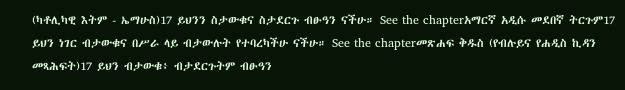(ካቶሊካዊ እትም - ኤማሁስ)17 ይህንን ስታውቁና ስታደርጉ ብፁዓን ናችሁ። See the chapterአማርኛ አዲሱ መደበኛ ትርጉም17 ይህን ነገር ብታውቁና በሥራ ላይ ብታውሉት የተባረካችሁ ናችሁ። See the chapterመጽሐፍ ቅዱስ (የብሉይና የሐዲስ ኪዳን መጻሕፍት)17 ይህን ብታውቁ፥ ብታደርጉትም ብፁዓን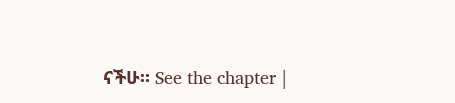ናችሁ። See the chapter |